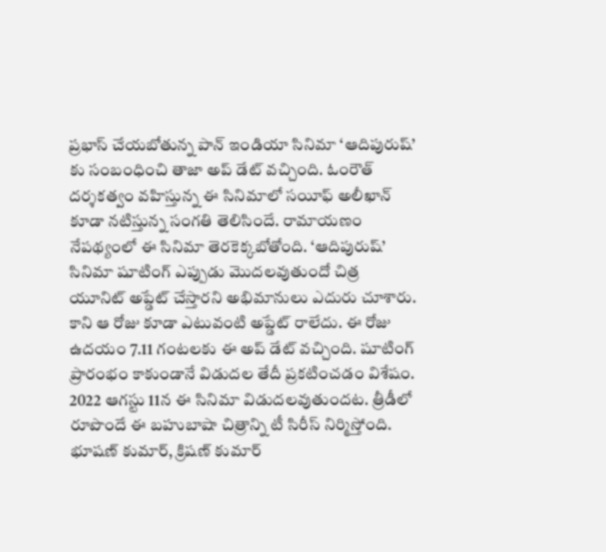ప్రభాస్ చేయబోతున్న పాన్ ఇండియా సినిమా ‘ఆదిపురుష్’ కు సంబంధించి తాజా అప్ డేట్ వచ్చింది. ఓంరౌత్ దర్శకత్వం వహిస్తున్న ఈ సినిమాలో సయీఫ్ అలీఖాన్ కూడా నటిస్తున్న సంగతి తెలిసిందే. రామాయణం నేపథ్యంలో ఈ సినిమా తెరకెక్కబోతోంది. ‘ఆదిపురుష్’ సినిమా షూటింగ్ ఎప్పుడు మొదలవుతుందో చిత్ర యూనిట్ అప్డేట్ చేస్తారని అభిమానులు ఎదురు చూశారు. కాని ఆ రోజు కూడా ఎటువంటి అప్డేట్ రాలేదు. ఈ రోజు ఉదయం 7.11 గంటలకు ఈ అప్ డేట్ వచ్చింది. షూటింగ్ ప్రారంభం కాకుండానే విడుదల తేదీ ప్రకటించడం విశేషం.
2022 ఆగస్టు 11న ఈ సినిమా విడుదలవుతుందట. త్రీడీలో రూపొందే ఈ బహుబాషా చిత్రాన్ని టీ సిరీస్ నిర్మిస్తోంది. భూషణ్ కుమార్, క్రిషణ్ కుమార్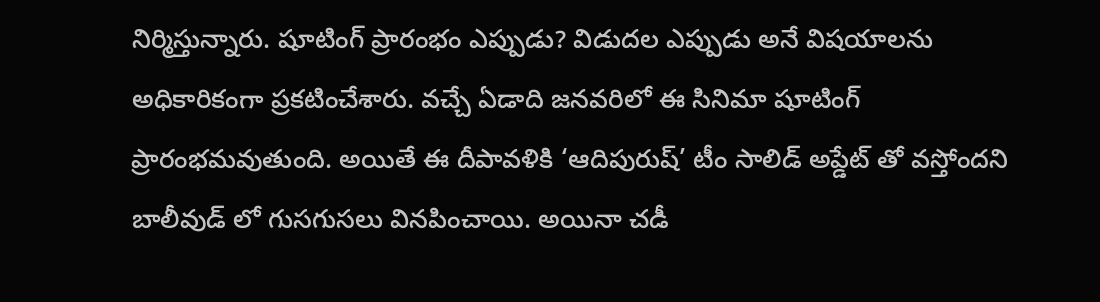నిర్మిస్తున్నారు. షూటింగ్ ప్రారంభం ఎప్పుడు? విడుదల ఎప్పుడు అనే విషయాలను అధికారికంగా ప్రకటించేశారు. వచ్చే ఏడాది జనవరిలో ఈ సినిమా షూటింగ్ ప్రారంభమవుతుంది. అయితే ఈ దీపావళికి ‘ఆదిపురుష్’ టీం సాలిడ్ అప్డేట్ తో వస్తోందని బాలీవుడ్ లో గుసగుసలు వినపించాయి. అయినా చడీ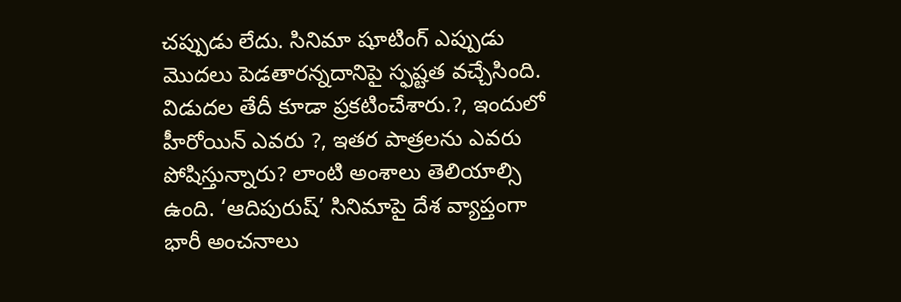చప్పుడు లేదు. సినిమా షూటింగ్ ఎప్పుడు మొదలు పెడతారన్నదానిపై స్ఫష్టత వచ్చేసింది.
విడుదల తేదీ కూడా ప్రకటించేశారు.?, ఇందులో హీరోయిన్ ఎవరు ?, ఇతర పాత్రలను ఎవరు పోషిస్తున్నారు? లాంటి అంశాలు తెలియాల్సి ఉంది. ‘ఆదిపురుష్’ సినిమాపై దేశ వ్యాప్తంగా భారీ అంచనాలు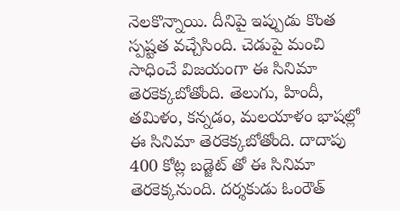నెలకొన్నాయి. దీనిపై ఇప్పుడు కొంత స్పష్టత వచ్చేసింది. చెడుపై మంచి సాధించే విజయంగా ఈ సినిమా తెరకెక్కబోతోంది. తెలుగు, హిందీ, తమిళం, కన్నడం, మలయాళం భాషల్లో ఈ సినిమా తెరకెక్కబోతోంది. దాదాపు 400 కోట్ల బడ్జెట్ తో ఈ సినిమా తెరకెక్కనుంది. దర్శకుడు ఓంరౌత్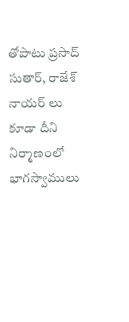తోపాటు ప్రసాద్ సుతార్, రాజేశ్ నాయర్ లు కూడా దీని నిర్మాణంలో భాగస్వాములు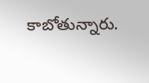కాబోతున్నారు.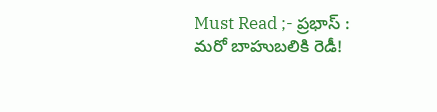Must Read ;- ప్రభాస్ : మరో బాహుబలికి రెడీ!